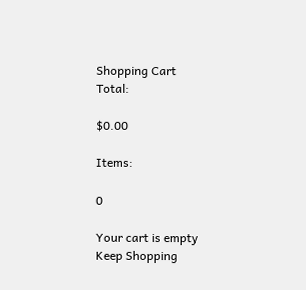Shopping Cart
Total:

$0.00

Items:

0

Your cart is empty
Keep Shopping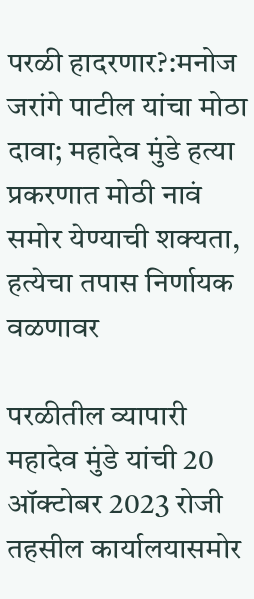परळी हादरणार?:मनोज जरांगे पाटील यांचा मोठा दावा; महादेव मुंडे हत्या प्रकरणात मोठी नावं समोर येण्याची शक्यता, हत्येचा तपास निर्णायक वळणावर

परळीतील व्यापारी महादेव मुंडे यांची 20 ऑक्टोबर 2023 रोजी तहसील कार्यालयासमोर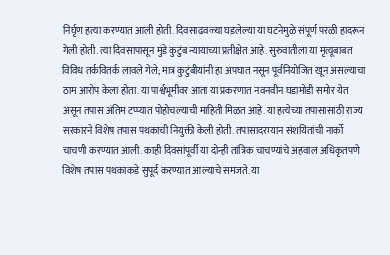निर्घृण हत्या करण्यात आली होती. दिवसाढवळ्या घडलेल्या या घटनेमुळे संपूर्ण परळी हादरून गेली होती. त्या दिवसापासून मुंडे कुटुंब न्यायाच्या प्रतीक्षेत आहे. सुरुवातीला या मृत्यूबाबत विविध तर्कवितर्क लावले गेले; मात्र कुटुंबीयांनी हा अपघात नसून पूर्वनियोजित खून असल्याचा ठाम आरोप केला होता. या पार्श्वभूमीवर आता या प्रकरणात नवनवीन घडामोडी समोर येत असून तपास अंतिम टप्प्यात पोहोचल्याची माहिती मिळत आहे. या हत्येच्या तपासासाठी राज्य सरकारने विशेष तपास पथकाची नियुक्ती केली होती. तपासादरम्यान संशयितांची नार्को चाचणी करण्यात आली. काही दिवसांपूर्वी या दोन्ही तांत्रिक चाचण्यांचे अहवाल अधिकृतपणे विशेष तपास पथकाकडे सुपूर्द करण्यात आल्याचे समजते. या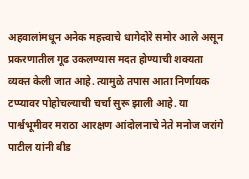अहवालांमधून अनेक महत्त्वाचे धागेदोरे समोर आले असून प्रकरणातील गूढ उकलण्यास मदत होण्याची शक्यता व्यक्त केली जात आहे. त्यामुळे तपास आता निर्णायक टप्प्यावर पोहोचल्याची चर्चा सुरू झाली आहे. या पार्श्वभूमीवर मराठा आरक्षण आंदोलनाचे नेते मनोज जरांगे पाटील यांनी बीड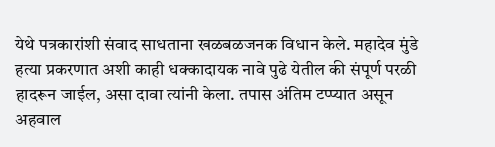येथे पत्रकारांशी संवाद साधताना खळबळजनक विधान केले. महादेव मुंडे हत्या प्रकरणात अशी काही धक्कादायक नावे पुढे येतील की संपूर्ण परळी हादरून जाईल, असा दावा त्यांनी केला. तपास अंतिम टप्प्यात असून अहवाल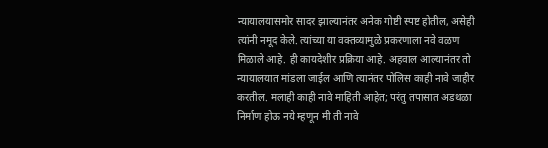न्यायालयासमोर सादर झाल्यानंतर अनेक गोष्टी स्पष्ट होतील, असेही त्यांनी नमूद केले. त्यांच्या या वक्तव्यामुळे प्रकरणाला नवे वळण मिळाले आहे. ही कायदेशीर प्रक्रिया आहे. अहवाल आल्यानंतर तो न्यायालयात मांडला जाईल आणि त्यानंतर पोलिस काही नावे जाहीर करतील. मलाही काही नावे माहिती आहेत; परंतु तपासात अडथळा निर्माण होऊ नये म्हणून मी ती नावे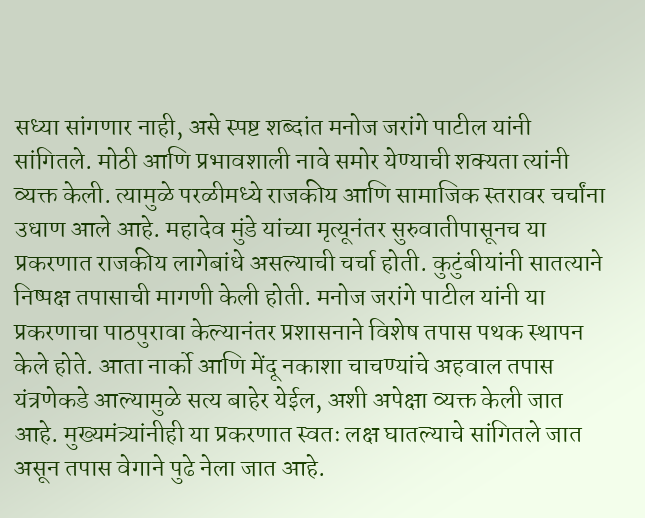सध्या सांगणार नाही, असे स्पष्ट शब्दांत मनोज जरांगे पाटील यांनी सांगितले. मोठी आणि प्रभावशाली नावे समोर येण्याची शक्यता त्यांनी व्यक्त केली. त्यामुळे परळीमध्ये राजकीय आणि सामाजिक स्तरावर चर्चांना उधाण आले आहे. महादेव मुंडे यांच्या मृत्यूनंतर सुरुवातीपासूनच या प्रकरणात राजकीय लागेबांधे असल्याची चर्चा होती. कुटुंबीयांनी सातत्याने निष्पक्ष तपासाची मागणी केली होती. मनोज जरांगे पाटील यांनी या प्रकरणाचा पाठपुरावा केल्यानंतर प्रशासनाने विशेष तपास पथक स्थापन केले होते. आता नार्को आणि मेंदू नकाशा चाचण्यांचे अहवाल तपास यंत्रणेकडे आल्यामुळे सत्य बाहेर येईल, अशी अपेक्षा व्यक्त केली जात आहे. मुख्यमंत्र्यांनीही या प्रकरणात स्वतः लक्ष घातल्याचे सांगितले जात असून तपास वेगाने पुढे नेला जात आहे.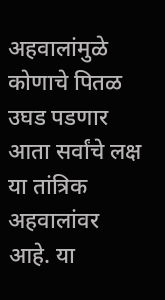अहवालांमुळे कोणाचे पितळ उघड पडणार आता सर्वांचे लक्ष या तांत्रिक अहवालांवर आहे. या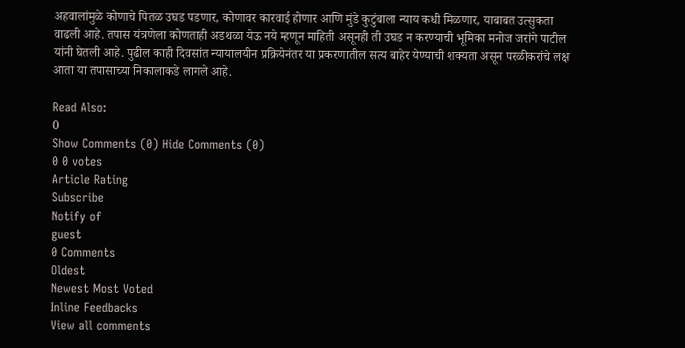अहवालांमुळे कोणाचे पितळ उघड पडणार, कोणावर कारवाई होणार आणि मुंडे कुटुंबाला न्याय कधी मिळणार, याबाबत उत्सुकता वाढली आहे. तपास यंत्रणेला कोणताही अडथळा येऊ नये म्हणून माहिती असूनही ती उघड न करण्याची भूमिका मनोज जरांगे पाटील यांनी घेतली आहे. पुढील काही दिवसांत न्यायालयीन प्रक्रियेनंतर या प्रकरणातील सत्य बाहेर येण्याची शक्यता असून परळीकरांचे लक्ष आता या तपासाच्या निकालाकडे लागले आहे.

Read Also:
0
Show Comments (0) Hide Comments (0)
0 0 votes
Article Rating
Subscribe
Notify of
guest
0 Comments
Oldest
Newest Most Voted
Inline Feedbacks
View all comments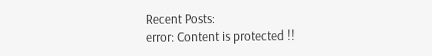Recent Posts:
error: Content is protected !!